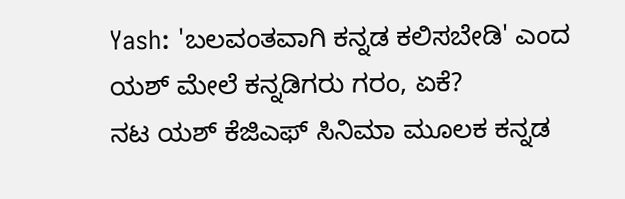Yash: 'ಬಲವಂತವಾಗಿ ಕನ್ನಡ ಕಲಿಸಬೇಡಿ' ಎಂದ ಯಶ್ ಮೇಲೆ ಕನ್ನಡಿಗರು ಗರಂ, ಏಕೆ?
ನಟ ಯಶ್ ಕೆಜಿಎಫ್ ಸಿನಿಮಾ ಮೂಲಕ ಕನ್ನಡ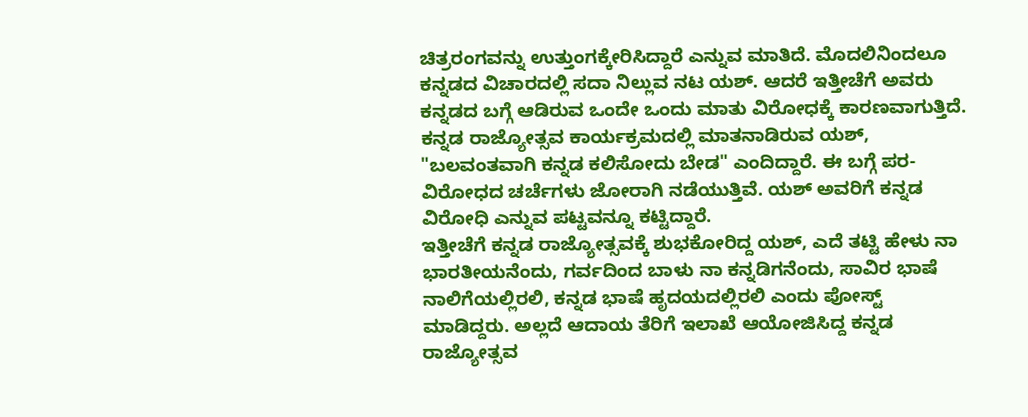ಚಿತ್ರರಂಗವನ್ನು ಉತ್ತುಂಗಕ್ಕೇರಿಸಿದ್ದಾರೆ ಎನ್ನುವ ಮಾತಿದೆ. ಮೊದಲಿನಿಂದಲೂ ಕನ್ನಡದ ವಿಚಾರದಲ್ಲಿ ಸದಾ ನಿಲ್ಲುವ ನಟ ಯಶ್. ಆದರೆ ಇತ್ತೀಚೆಗೆ ಅವರು ಕನ್ನಡದ ಬಗ್ಗೆ ಆಡಿರುವ ಒಂದೇ ಒಂದು ಮಾತು ವಿರೋಧಕ್ಕೆ ಕಾರಣವಾಗುತ್ತಿದೆ. ಕನ್ನಡ ರಾಜ್ಯೋತ್ಸವ ಕಾರ್ಯಕ್ರಮದಲ್ಲಿ ಮಾತನಾಡಿರುವ ಯಶ್, "ಬಲವಂತವಾಗಿ ಕನ್ನಡ ಕಲಿಸೋದು ಬೇಡ" ಎಂದಿದ್ದಾರೆ. ಈ ಬಗ್ಗೆ ಪರ-ವಿರೋಧದ ಚರ್ಚೆಗಳು ಜೋರಾಗಿ ನಡೆಯುತ್ತಿವೆ. ಯಶ್ ಅವರಿಗೆ ಕನ್ನಡ ವಿರೋಧಿ ಎನ್ನುವ ಪಟ್ಟವನ್ನೂ ಕಟ್ಟಿದ್ದಾರೆ.
ಇತ್ತೀಚೆಗೆ ಕನ್ನಡ ರಾಜ್ಯೋತ್ಸವಕ್ಕೆ ಶುಭಕೋರಿದ್ದ ಯಶ್, ಎದೆ ತಟ್ಟಿ ಹೇಳು ನಾ ಭಾರತೀಯನೆಂದು, ಗರ್ವದಿಂದ ಬಾಳು ನಾ ಕನ್ನಡಿಗನೆಂದು, ಸಾವಿರ ಭಾಷೆ ನಾಲಿಗೆಯಲ್ಲಿರಲಿ, ಕನ್ನಡ ಭಾಷೆ ಹೃದಯದಲ್ಲಿರಲಿ ಎಂದು ಪೋಸ್ಟ್ ಮಾಡಿದ್ದರು. ಅಲ್ಲದೆ ಆದಾಯ ತೆರಿಗೆ ಇಲಾಖೆ ಆಯೋಜಿಸಿದ್ದ ಕನ್ನಡ ರಾಜ್ಯೋತ್ಸವ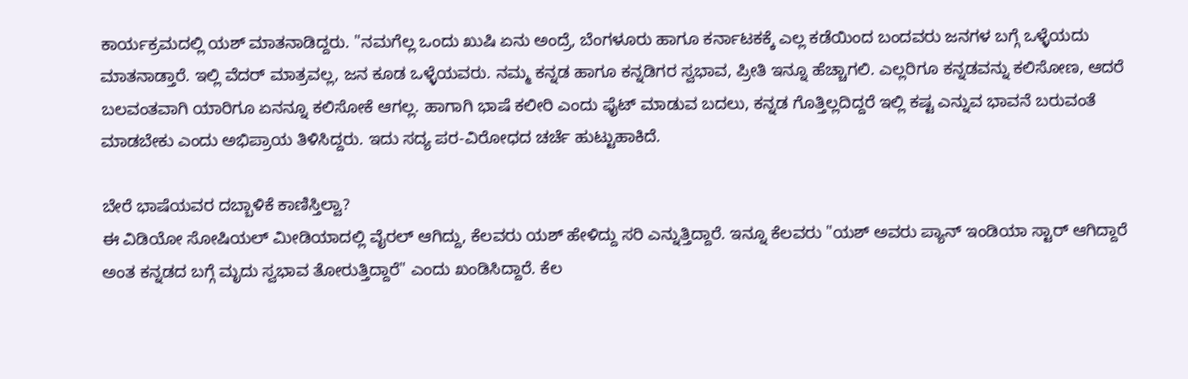ಕಾರ್ಯಕ್ರಮದಲ್ಲಿ ಯಶ್ ಮಾತನಾಡಿದ್ದರು. "ನಮಗೆಲ್ಲ ಒಂದು ಖುಷಿ ಏನು ಅಂದ್ರೆ, ಬೆಂಗಳೂರು ಹಾಗೂ ಕರ್ನಾಟಕಕ್ಕೆ ಎಲ್ಲ ಕಡೆಯಿಂದ ಬಂದವರು ಜನಗಳ ಬಗ್ಗೆ ಒಳ್ಳೆಯದು ಮಾತನಾಡ್ತಾರೆ. ಇಲ್ಲಿ ವೆದರ್ ಮಾತ್ರವಲ್ಲ, ಜನ ಕೂಡ ಒಳ್ಳೆಯವರು. ನಮ್ಮ ಕನ್ನಡ ಹಾಗೂ ಕನ್ನಡಿಗರ ಸ್ವಭಾವ, ಪ್ರೀತಿ ಇನ್ನೂ ಹೆಚ್ಚಾಗಲಿ. ಎಲ್ಲರಿಗೂ ಕನ್ನಡವನ್ನು ಕಲಿಸೋಣ, ಆದರೆ ಬಲವಂತವಾಗಿ ಯಾರಿಗೂ ಏನನ್ನೂ ಕಲಿಸೋಕೆ ಆಗಲ್ಲ. ಹಾಗಾಗಿ ಭಾಷೆ ಕಲೀರಿ ಎಂದು ಫೈಟ್ ಮಾಡುವ ಬದಲು, ಕನ್ನಡ ಗೊತ್ತಿಲ್ಲದಿದ್ದರೆ ಇಲ್ಲಿ ಕಷ್ಟ ಎನ್ನುವ ಭಾವನೆ ಬರುವಂತೆ ಮಾಡಬೇಕು ಎಂದು ಅಭಿಪ್ರಾಯ ತಿಳಿಸಿದ್ದರು. ಇದು ಸದ್ಯ ಪರ-ವಿರೋಧದ ಚರ್ಚೆ ಹುಟ್ಟುಹಾಕಿದೆ.

ಬೇರೆ ಭಾಷೆಯವರ ದಬ್ಬಾಳಿಕೆ ಕಾಣಿಸ್ತಿಲ್ವಾ?
ಈ ವಿಡಿಯೋ ಸೋಷಿಯಲ್ ಮೀಡಿಯಾದಲ್ಲಿ ವೈರಲ್ ಆಗಿದ್ದು, ಕೆಲವರು ಯಶ್ ಹೇಳಿದ್ದು ಸರಿ ಎನ್ನುತ್ತಿದ್ದಾರೆ. ಇನ್ನೂ ಕೆಲವರು "ಯಶ್ ಅವರು ಪ್ಯಾನ್ ಇಂಡಿಯಾ ಸ್ಟಾರ್ ಆಗಿದ್ದಾರೆ ಅಂತ ಕನ್ನಡದ ಬಗ್ಗೆ ಮೃದು ಸ್ವಭಾವ ತೋರುತ್ತಿದ್ದಾರೆ" ಎಂದು ಖಂಡಿಸಿದ್ದಾರೆ. ಕೆಲ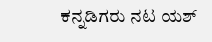ಕನ್ನಡಿಗರು ನಟ ಯಶ್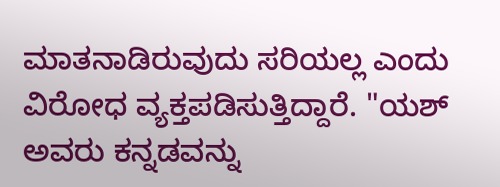ಮಾತನಾಡಿರುವುದು ಸರಿಯಲ್ಲ ಎಂದು ವಿರೋಧ ವ್ಯಕ್ತಪಡಿಸುತ್ತಿದ್ದಾರೆ. "ಯಶ್ ಅವರು ಕನ್ನಡವನ್ನು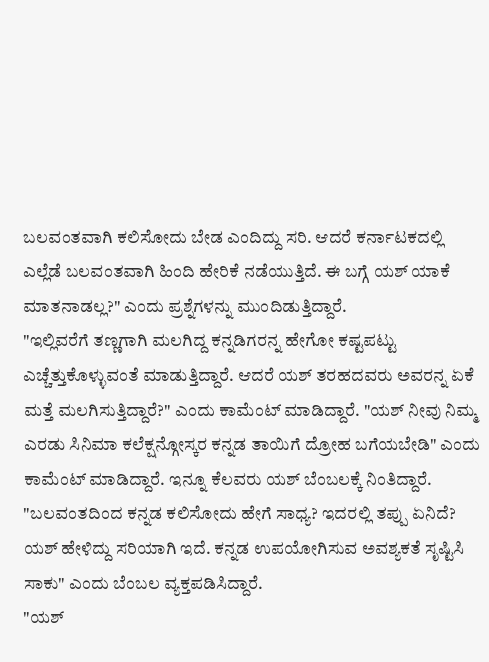ಬಲವಂತವಾಗಿ ಕಲಿಸೋದು ಬೇಡ ಎಂದಿದ್ದು ಸರಿ. ಆದರೆ ಕರ್ನಾಟಕದಲ್ಲಿ ಎಲ್ಲೆಡೆ ಬಲವಂತವಾಗಿ ಹಿಂದಿ ಹೇರಿಕೆ ನಡೆಯುತ್ತಿದೆ. ಈ ಬಗ್ಗೆ ಯಶ್ ಯಾಕೆ ಮಾತನಾಡಲ್ಲ?" ಎಂದು ಪ್ರಶ್ನೆಗಳನ್ನು ಮುಂದಿಡುತ್ತಿದ್ದಾರೆ.
"ಇಲ್ಲಿವರೆಗೆ ತಣ್ಣಗಾಗಿ ಮಲಗಿದ್ದ ಕನ್ನಡಿಗರನ್ನ ಹೇಗೋ ಕಷ್ಟಪಟ್ಟು ಎಚ್ಚೆತ್ತುಕೊಳ್ಳುವಂತೆ ಮಾಡುತ್ತಿದ್ದಾರೆ. ಆದರೆ ಯಶ್ ತರಹದವರು ಅವರನ್ನ ಏಕೆ ಮತ್ತೆ ಮಲಗಿಸುತ್ತಿದ್ದಾರೆ?" ಎಂದು ಕಾಮೆಂಟ್ ಮಾಡಿದ್ದಾರೆ. "ಯಶ್ ನೀವು ನಿಮ್ಮ ಎರಡು ಸಿನಿಮಾ ಕಲೆಕ್ಷನ್ಗೋಸ್ಕರ ಕನ್ನಡ ತಾಯಿಗೆ ದ್ರೋಹ ಬಗೆಯಬೇಡಿ" ಎಂದು ಕಾಮೆಂಟ್ ಮಾಡಿದ್ದಾರೆ. ಇನ್ನೂ ಕೆಲವರು ಯಶ್ ಬೆಂಬಲಕ್ಕೆ ನಿಂತಿದ್ದಾರೆ. "ಬಲವಂತದಿಂದ ಕನ್ನಡ ಕಲಿಸೋದು ಹೇಗೆ ಸಾಧ್ಯ? ಇದರಲ್ಲಿ ತಪ್ಪು ಏನಿದೆ? ಯಶ್ ಹೇಳಿದ್ದು ಸರಿಯಾಗಿ ಇದೆ. ಕನ್ನಡ ಉಪಯೋಗಿಸುವ ಅವಶ್ಯಕತೆ ಸೃಷ್ಟಿಸಿ ಸಾಕು" ಎಂದು ಬೆಂಬಲ ವ್ಯಕ್ತಪಡಿಸಿದ್ದಾರೆ.
"ಯಶ್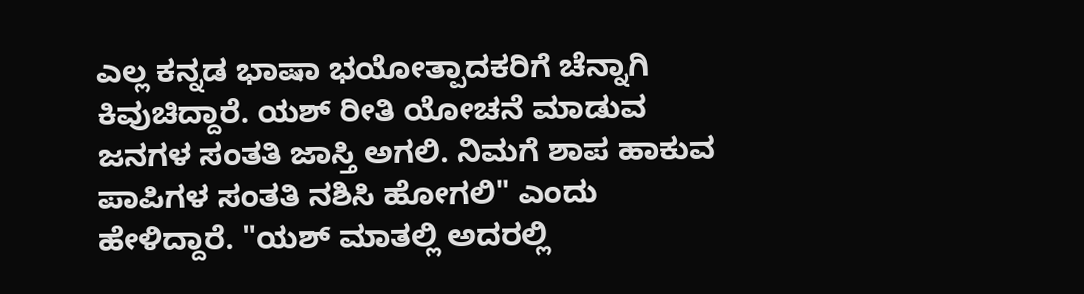ಎಲ್ಲ ಕನ್ನಡ ಭಾಷಾ ಭಯೋತ್ಪಾದಕರಿಗೆ ಚೆನ್ನಾಗಿ ಕಿವುಚಿದ್ದಾರೆ. ಯಶ್ ರೀತಿ ಯೋಚನೆ ಮಾಡುವ ಜನಗಳ ಸಂತತಿ ಜಾಸ್ತಿ ಅಗಲಿ. ನಿಮಗೆ ಶಾಪ ಹಾಕುವ ಪಾಪಿಗಳ ಸಂತತಿ ನಶಿಸಿ ಹೋಗಲಿ" ಎಂದು ಹೇಳಿದ್ದಾರೆ. "ಯಶ್ ಮಾತಲ್ಲಿ ಅದರಲ್ಲಿ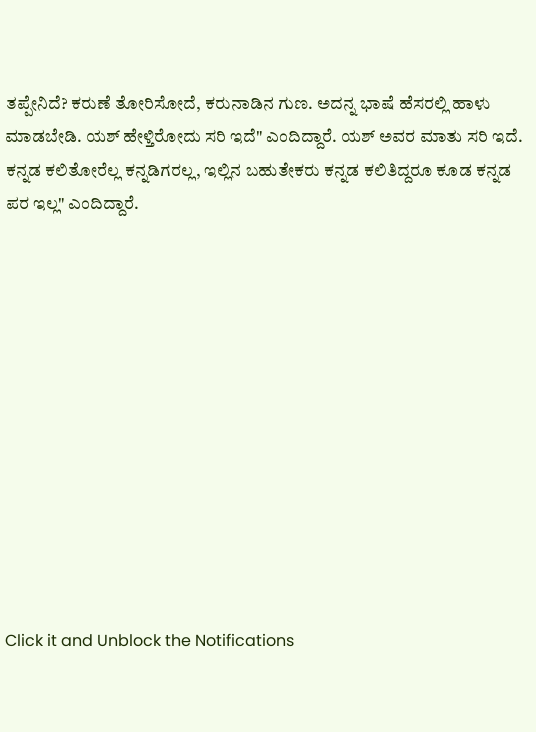ತಪ್ಪೇನಿದೆ? ಕರುಣೆ ತೋರಿಸೋದೆ, ಕರುನಾಡಿನ ಗುಣ. ಅದನ್ನ ಭಾಷೆ ಹೆಸರಲ್ಲಿ ಹಾಳು ಮಾಡಬೇಡಿ. ಯಶ್ ಹೇಳ್ತಿರೋದು ಸರಿ ಇದೆ" ಎಂದಿದ್ದಾರೆ. ಯಶ್ ಅವರ ಮಾತು ಸರಿ ಇದೆ. ಕನ್ನಡ ಕಲಿತೋರೆಲ್ಲ ಕನ್ನಡಿಗರಲ್ಲ, ಇಲ್ಲಿನ ಬಹುತೇಕರು ಕನ್ನಡ ಕಲಿತಿದ್ದರೂ ಕೂಡ ಕನ್ನಡ ಪರ ಇಲ್ಲ" ಎಂದಿದ್ದಾರೆ.












Click it and Unblock the Notifications